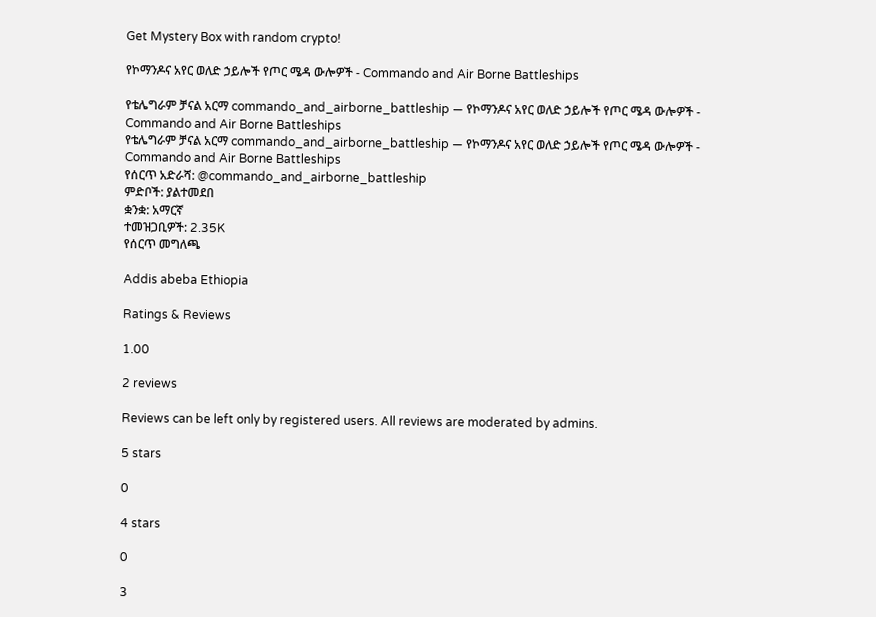Get Mystery Box with random crypto!

የኮማንዶና አየር ወለድ ኃይሎች የጦር ሜዳ ውሎዎች - Commando and Air Borne Battleships

የቴሌግራም ቻናል አርማ commando_and_airborne_battleship — የኮማንዶና አየር ወለድ ኃይሎች የጦር ሜዳ ውሎዎች - Commando and Air Borne Battleships
የቴሌግራም ቻናል አርማ commando_and_airborne_battleship — የኮማንዶና አየር ወለድ ኃይሎች የጦር ሜዳ ውሎዎች - Commando and Air Borne Battleships
የሰርጥ አድራሻ: @commando_and_airborne_battleship
ምድቦች: ያልተመደበ
ቋንቋ: አማርኛ
ተመዝጋቢዎች: 2.35K
የሰርጥ መግለጫ

Addis abeba Ethiopia

Ratings & Reviews

1.00

2 reviews

Reviews can be left only by registered users. All reviews are moderated by admins.

5 stars

0

4 stars

0

3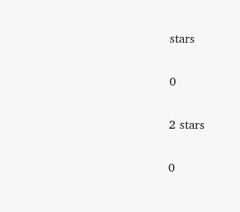stars

0

2 stars

0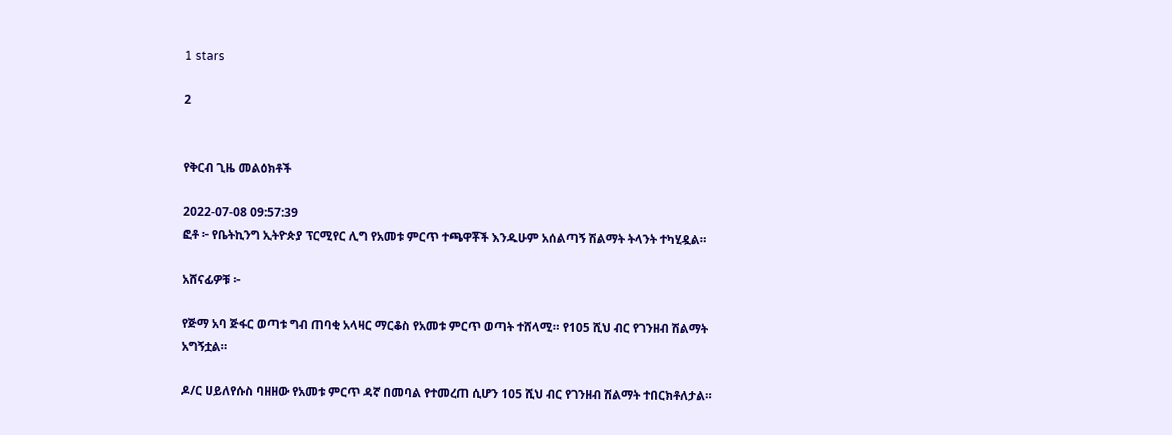1 stars

2


የቅርብ ጊዜ መልዕክቶች

2022-07-08 09:57:39
ፎቶ ፦ የቤትኪንግ ኢትዮጵያ ፕርሚየር ሊግ የአመቱ ምርጥ ተጫዋቾች እንዱሁም አሰልጣኝ ሽልማት ትላንት ተካሂዷል።

አሸናፊዎቹ ፦

የጅማ አባ ጅፋር ወጣቱ ግብ ጠባቂ አላዛር ማርቆስ የአመቱ ምርጥ ወጣት ተሸላሚ። የ105 ሺህ ብር የገንዘብ ሽልማት አግኝቷል።

ዶ/ር ሀይለየሱስ ባዘዘው የአመቱ ምርጥ ዳኛ በመባል የተመረጠ ሲሆን 105 ሺህ ብር የገንዘብ ሽልማት ተበርክቶለታል።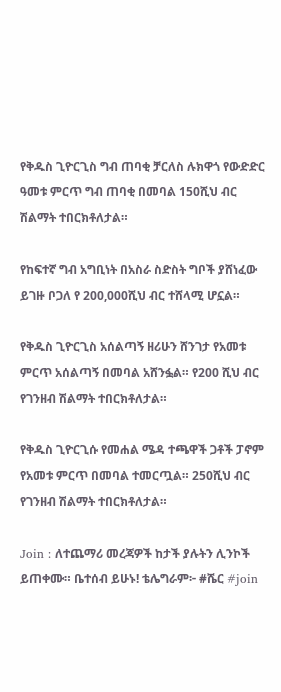የቅዱስ ጊዮርጊስ ግብ ጠባቂ ቻርለስ ሉክዋጎ የውድድር ዓመቱ ምርጥ ግብ ጠባቂ በመባል 150ሺህ ብር ሽልማት ተበርክቶለታል።

የከፍተኛ ግብ አግቢነት በአስራ ስድስት ግቦች ያሸነፈው ይገዙ ቦጋለ የ 200,000ሺህ ብር ተሸላሚ ሆኗል።

የቅዱስ ጊዮርጊስ አሰልጣኝ ዘሪሁን ሸንገታ የአመቱ ምርጥ አሰልጣኝ በመባል አሸንፏል። የ200 ሺህ ብር የገንዘብ ሽልማት ተበርክቶለታል።

የቅዱስ ጊዮርጊሱ የመሐል ሜዳ ተጫዋች ጋቶች ፓኖም የአመቱ ምርጥ በመባል ተመርጧል። 250ሺህ ብር የገንዘብ ሽልማት ተበርክቶለታል።

Join : ለተጨማሪ መረጃዎች ከታች ያሉትን ሊንኮች ይጠቀሙ። ቤተሰብ ይሁኑ! ቴሌግራም፦ #ሼር #join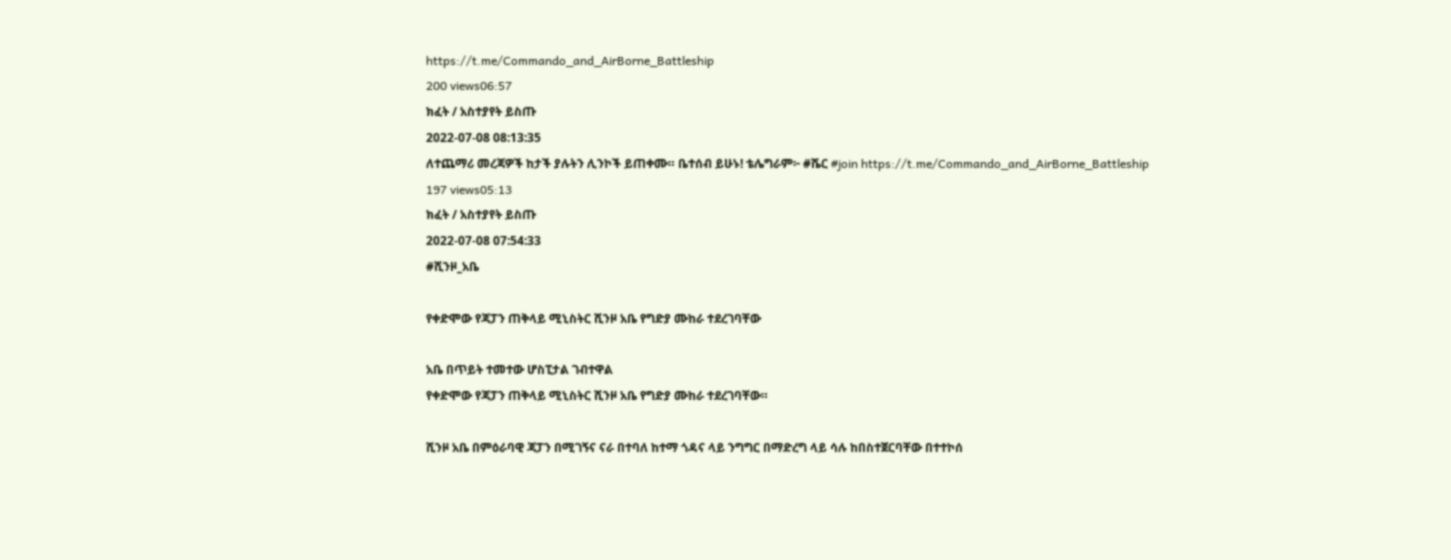https://t.me/Commando_and_AirBorne_Battleship
200 views06:57
ክፈት / አስተያየት ይስጡ
2022-07-08 08:13:35
ለተጨማሪ መረጃዎች ከታች ያሉትን ሊንኮች ይጠቀሙ። ቤተሰብ ይሁኑ! ቴሌግራም፦ #ሼር #join https://t.me/Commando_and_AirBorne_Battleship
197 views05:13
ክፈት / አስተያየት ይስጡ
2022-07-08 07:54:33
#ሺንዞ_አቤ

የቀድሞው የጃፓን ጠቅላይ ሚኒስትር ሺንዞ አቤ የግድያ ሙከራ ተደረገባቸው

አቤ በጥይት ተመተው ሆስፒታል ገብተዋል
የቀድሞው የጃፓን ጠቅላይ ሚኒስትር ሺንዞ አቤ የግድያ ሙከራ ተደረገባቸው።

ሺንዞ አቤ በምዕራባዊ ጃፓን በሚገኝና ናራ በተባለ ከተማ ጎዳና ላይ ንግግር በማድረግ ላይ ሳሉ ከበስተጀርባቸው በተተኮሰ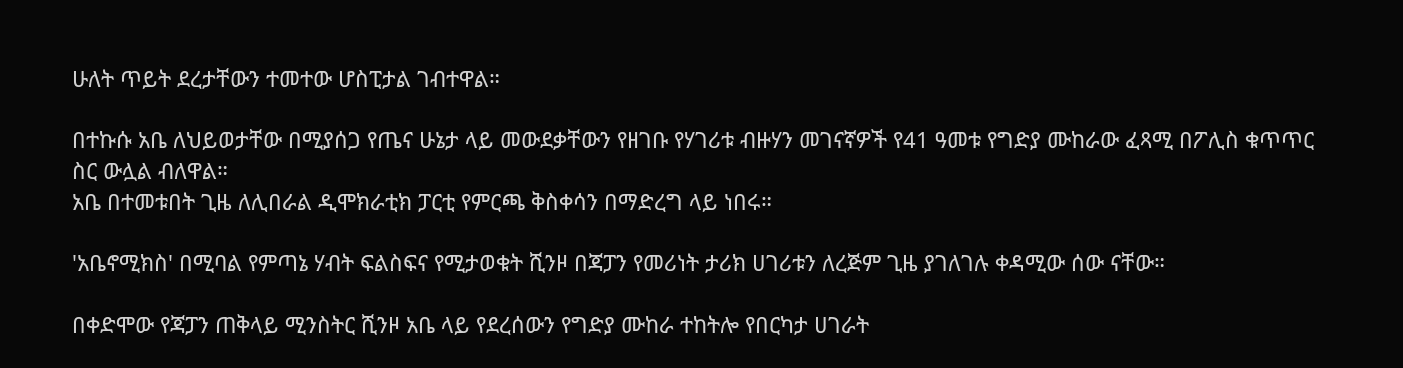ሁለት ጥይት ደረታቸውን ተመተው ሆስፒታል ገብተዋል።

በተኩሱ አቤ ለህይወታቸው በሚያሰጋ የጤና ሁኔታ ላይ መውደቃቸውን የዘገቡ የሃገሪቱ ብዙሃን መገናኛዎች የ41 ዓመቱ የግድያ ሙከራው ፈጻሚ በፖሊስ ቁጥጥር ስር ውሏል ብለዋል።
አቤ በተመቱበት ጊዜ ለሊበራል ዲሞክራቲክ ፓርቲ የምርጫ ቅስቀሳን በማድረግ ላይ ነበሩ።

'አቤኖሚክስ' በሚባል የምጣኔ ሃብት ፍልስፍና የሚታወቁት ሺንዞ በጃፓን የመሪነት ታሪክ ሀገሪቱን ለረጅም ጊዜ ያገለገሉ ቀዳሚው ሰው ናቸው።

በቀድሞው የጃፓን ጠቅላይ ሚንስትር ሺንዞ አቤ ላይ የደረሰውን የግድያ ሙከራ ተከትሎ የበርካታ ሀገራት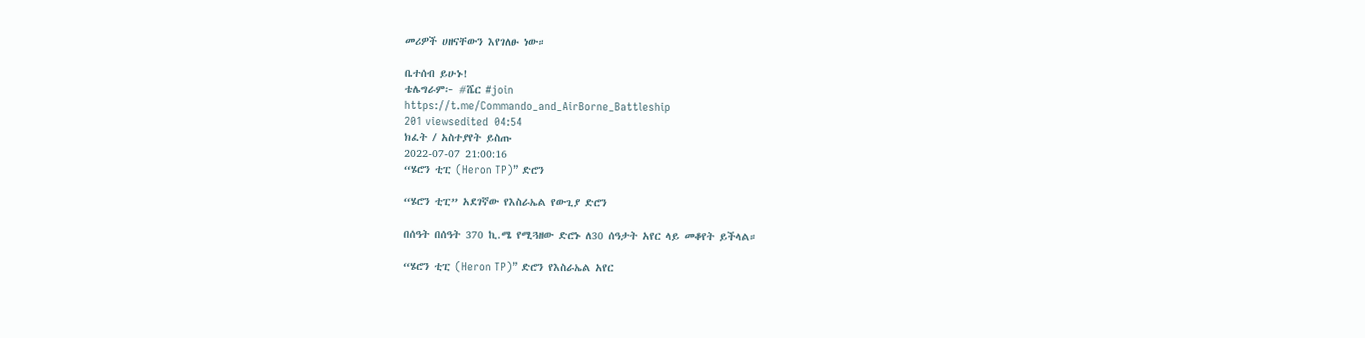መሪዎች ሀዘናቸውን እየገለፁ ነው።

ቤተሰብ ይሁኑ!
ቴሌግራም፦ #ሼር #join
https://t.me/Commando_and_AirBorne_Battleship
201 viewsedited  04:54
ክፈት / አስተያየት ይስጡ
2022-07-07 21:00:16
“ሄሮን ቲፒ (Heron TP)” ድሮን

“ሄሮን ቲፒ” አደገኛው የእስራኤል የውጊያ ድሮን

በሰዓት በሰዓት 370 ኪ.ሜ የሚጓዘው ድሮኑ ለ30 ሰዓታት አየር ላይ መቆየት ይችላል።

“ሄሮን ቲፒ (Heron TP)” ድሮን የእስራኤል አየር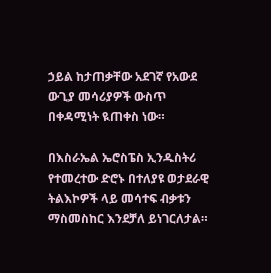ኃይል ከታጠቃቸው አደገኛ የአውደ ውጊያ መሳሪያዎች ውስጥ በቀዳሚነት ዪጠቀስ ነው።

በእስራኤል ኤሮስፔስ ኢንዱስትሪ የተመረተው ድሮኑ በተለያዩ ወታደራዊ ትልእኮዎች ላይ መሳተፍ ብቃቱን ማስመስከር እንደቻለ ይነገርለታል።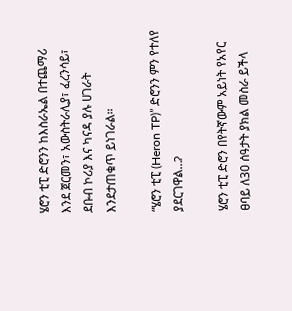ሄሮን ቲፒ ድሮንን ከእስራኤል በተጨማሪ እንደ ጀርመን፣ አውስትራሊያ፣ ፈረንሳይ፣ ደቡብ ኮሪያ እና ካናዳ ያሉ ሀገራት እንደታጠቁጥ ይነገራል።

“ሄሮን ቲፒ (Heron TP)” ድሮንን ምን የተለየ ያደርገዋል…ʔ

ሄሮን ቲፒ ድሮን በየትኛውም አይነት የአየር ፀባይ ለ30 ሰዓታት ያክል መስራ ይችላ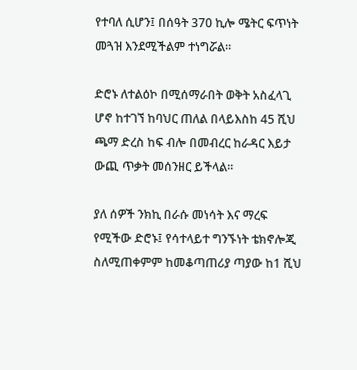የተባለ ሲሆን፤ በሰዓት 370 ኪሎ ሜትር ፍጥነት መጓዝ እንደሚችልም ተነግሯል።

ድሮኑ ለተልዕኮ በሚሰማራበት ወቅት አስፈላጊ ሆኖ ከተገኘ ከባህር ጠለል በላይእስከ 45 ሺህ ጫማ ድረስ ከፍ ብሎ በመብረር ከራዳር እይታ ውጪ ጥቃት መሰንዘር ይችላል።

ያለ ሰዎች ንክኪ በራሱ መነሳት እና ማረፍ የሚችው ድሮኑ፤ የሳተላይተ ግንኙነት ቴክኖሎጂ ስለሚጠቀምም ከመቆጣጠሪያ ጣያው ከ1 ሺህ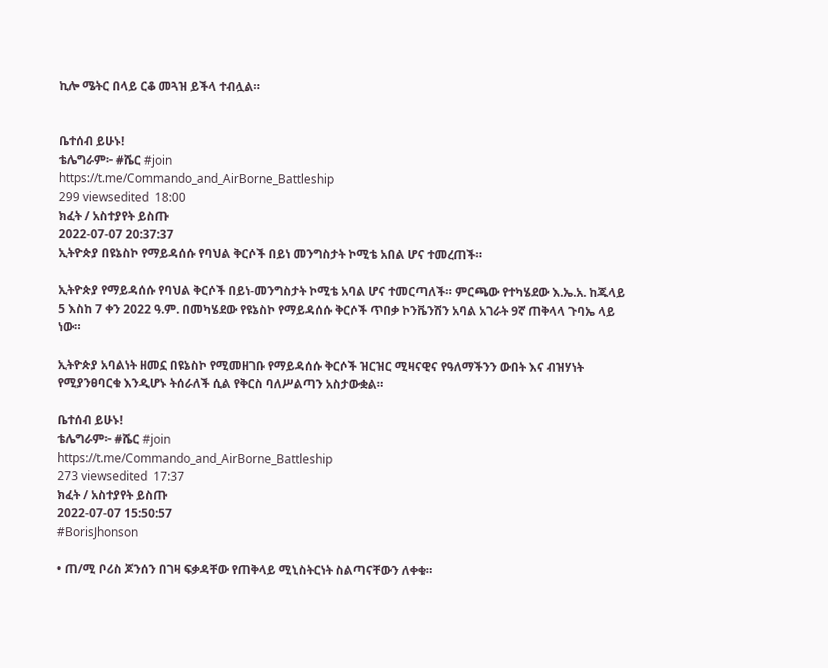ኪሎ ሜትር በላይ ርቆ መጓዝ ይችላ ተብሏል።


ቤተሰብ ይሁኑ!
ቴሌግራም፦ #ሼር #join
https://t.me/Commando_and_AirBorne_Battleship
299 viewsedited  18:00
ክፈት / አስተያየት ይስጡ
2022-07-07 20:37:37
ኢትዮጵያ በዩኔስኮ የማይዳሰሱ የባህል ቅርሶች በይነ መንግስታት ኮሚቴ አበል ሆና ተመረጠች።

ኢትዮጵያ የማይዳሰሱ የባህል ቅርሶች በይነ-መንግስታት ኮሚቴ አባል ሆና ተመርጣለች። ምርጫው የተካሄደው እ.ኤ.አ. ከጁላይ 5 እስከ 7 ቀን 2022 ዓ.ም. በመካሄደው የዩኔስኮ የማይዳሰሱ ቅርሶች ጥበቃ ኮንቬንሽን አባል አገራት 9ኛ ጠቅላላ ጉባኤ ላይ ነው።

ኢትዮጵያ አባልነት ዘመኗ በዩኔስኮ የሚመዘገቡ የማይዳሰሱ ቅርሶች ዝርዝር ሚዛናዊና የዓለማችንን ውበት እና ብዝሃነት የሚያንፀባርቁ እንዲሆኑ ትሰራለች ሲል የቅርስ ባለሥልጣን አስታውቋል።

ቤተሰብ ይሁኑ!
ቴሌግራም፦ #ሼር #join
https://t.me/Commando_and_AirBorne_Battleship
273 viewsedited  17:37
ክፈት / አስተያየት ይስጡ
2022-07-07 15:50:57
#BorisJhonson

• ጠ/ሚ ቦሪስ ጆንሰን በገዛ ፍቃዳቸው የጠቅላይ ሚኒስትርነት ስልጣናቸውን ለቀቁ።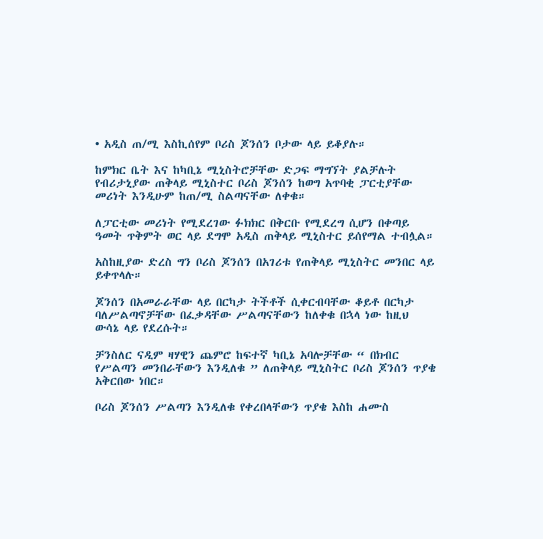• አዲስ ጠ/ሚ እስኪሰየም ቦሪስ ጆንሰን ቦታው ላይ ይቆያሉ።

ከምክር ቤት እና ከካቢኔ ሚኒስትሮቻቸው ድጋፍ ማግኘት ያልቻሉት የብሪታኒያው ጠቅላይ ሚኒስተር ቦሪስ ጆንሰን ከወግ አጥባቂ ፓርቲያቸው መሪነት እንዲሁም ከጠ/ሚ ስልጣናቸው ለቀቁ።

ለፓርቲው መሪነት የሚደረገው ፉክክር በቅርቡ የሚደረግ ሲሆን በቀጣይ ዓመት ጥቅምት ወር ላይ ደግሞ አዲስ ጠቅላይ ሚኒስተር ይሰየማል ተብሏል።

አስከዚያው ድረስ ግን ቦሪስ ጆንሰን በአገሪቱ የጠቅላይ ሚኒስትር መንበር ላይ ይቀጥላሉ።

ጆንሰን በአመራራቸው ላይ በርካታ ትችቶች ሲቀርብባቸው ቆይቶ በርካታ ባለሥልጣኖቻቸው በፈቃዳቸው ሥልጣናቸውን ከለቀቁ በኋላ ነው ከዚህ ውሳኔ ላይ የደረሱት።

ቻንስለር ናዲም ዛሃዊን ጨምሮ ከፍተኛ ካቢኔ አባሎቻቸው “ በክብር የሥልጣን መንበራቸውን እንዲለቁ ” ለጠቅላይ ሚኒስትር ቦሪስ ጆንሰን ጥያቄ አቅርበው ነበር።

ቦሪስ ጆንሰን ሥልጣን እንዲለቁ የቀረበላቸውን ጥያቄ እስከ ሐሙስ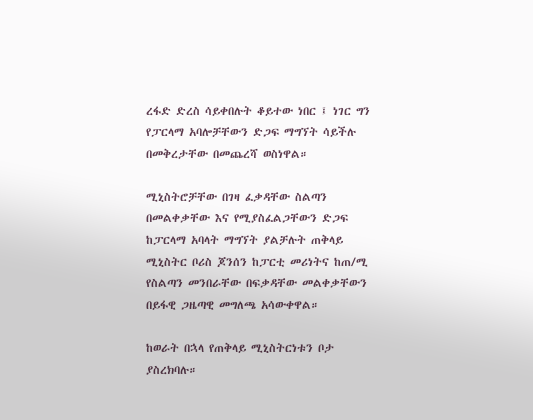ረፋድ ድረስ ሳይቀበሉት ቆይተው ነበር ፤ ነገር ግን የፓርላማ አባሎቻቸውን ድጋፍ ማግኘት ሳይችሉ በመቅረታቸው በመጨረሻ ወስነዋል።

ሚኒስትሮቻቸው በገዛ ፈቃዳቸው ስልጣን በመልቀቃቸው እና የሚያስፈልጋቸውን ድጋፍ ከፓርላማ አባላት ማግኘት ያልቻሉት ጠቅላይ ሚኒስትር ቦሪስ ጆንሰን ከፓርቲ መሪነትና ከጠ/ሚ የስልጣን መንበራቸው በፍቃዳቸው መልቀቃቸውን በይፋዊ ጋዜጣዊ መግለጫ አሳውቀዋል።

ከወራት በኋላ የጠቅላይ ሚኒስትርነቱን ቦታ ያስረክባሉ።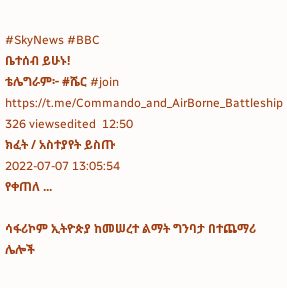#SkyNews #BBC
ቤተሰብ ይሁኑ!
ቴሌግራም፦ #ሼር #join
https://t.me/Commando_and_AirBorne_Battleship
326 viewsedited  12:50
ክፈት / አስተያየት ይስጡ
2022-07-07 13:05:54
የቀጠለ ...

ሳፋሪኮም ኢትዮጵያ ከመሠረተ ልማት ግንባታ በተጨማሪ ሌሎች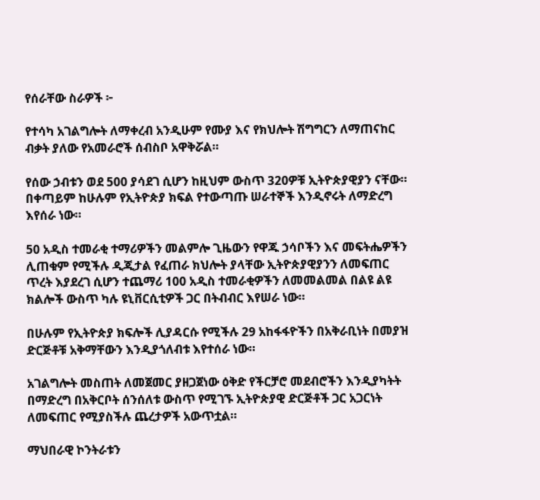የሰራቸው ስራዎች ፦

የተሳካ አገልግሎት ለማቀረብ አንዲሁም የሙያ እና የክህሎት ሽግግርን ለማጠናከር ብቃት ያለው የአመራሮች ሰብስቦ አዋቅሯል።

የሰው ኃብቱን ወደ 500 ያሳደገ ሲሆን ከዚህም ውስጥ 320ዎቹ ኢትዮጵያዊያን ናቸው። በቀጣይም ከሁሉም የኢትዮጵያ ክፍል የተውጣጡ ሠራተኞች እንዲኖሩት ለማድረግ እየሰራ ነው።

50 አዲስ ተመራቂ ተማሪዎችን መልምሎ ጊዜውን የዋጁ ኃሳቦችን እና መፍትሔዎችን ሊጠቁም የሚችሉ ዲጂታል የፈጠራ ክህሎት ያላቸው ኢትዮጵያዊያንን ለመፍጠር ጥረት እያደረገ ሲሆን ተጨማሪ 100 አዲስ ተመራቂዎችን ለመመልመል በልዩ ልዩ ክልሎች ውስጥ ካሉ ዩኒቨርሲቲዎች ጋር በትብብር እየሠራ ነው።

በሁሉም የኢትዮጵያ ክፍሎች ሊያዳርሱ የሚችሉ 29 አከፋፋዮችን በአቅራቢነት በመያዝ ድርጅቶቹ አቅማቸውን እንዲያጎለብቱ እየተሰራ ነው።

አገልግሎት መስጠት ለመጀመር ያዘጋጀነው ዕቅድ የችርቻሮ መደብሮችን እንዲያካትት በማድረግ በአቅርቦት ሰንሰለቱ ውስጥ የሚገኙ ኢትዮጵያዊ ድርጅቶች ጋር አጋርነት ለመፍጠር የሚያስችሉ ጨረታዎች አውጥቷል።

ማህበራዊ ኮንትራቱን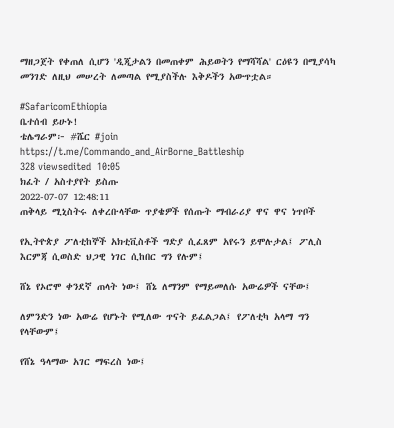ማዘጋጀት የቀጠለ ሲሆን 'ዲጂታልን በመጠቀም ሕይወትን የማሻሻል' ርዕዩን በሚያሳካ መንገድ ለዚህ መሠረት ለመጣል የሚያስችሉ እቅዶችን አውጥቷል።

#SafaricomEthiopia
ቤተሰብ ይሁኑ!
ቴሌግራም፦ #ሼር #join
https://t.me/Commando_and_AirBorne_Battleship
328 viewsedited  10:05
ክፈት / አስተያየት ይስጡ
2022-07-07 12:48:11
ጠቅላይ ሚኒስትሩ ለቀረቡላቸው ጥያቄዎች የሰጡት ማብራሪያ ዋና ዋና ነጥቦች

የኢትዮጵያ ፖለቲከኞች አክቲቪስቶች ግድያ ሲፈጸም አየሩን ይሞሉታል፤ ፖሊስ እርምጃ ሲወስድ ህጋዊ ነገር ሲከበር ግን የሉም፤

ሸኔ የኦሮሞ ቀንደኛ ጠላት ነው፤ ሸኔ ለማንም የማይመለሱ አውሬዎች ናቸው፤

ለምንድን ነው አውሬ የሆኑት የሚለው ጥናት ይፈልጋል፤ የፖለቲካ አላማ ግን የላቸውም፤

የሸኔ ዓላማው አገር ማፍረስ ነው፤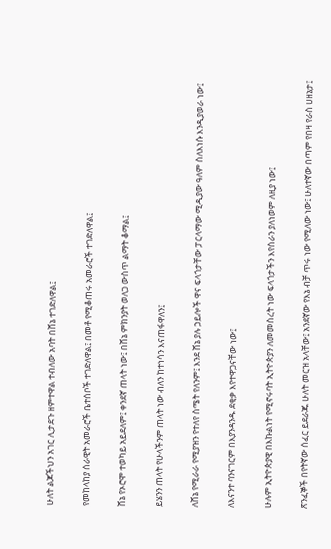ሁለት ልጆችህን አገር ሊታደጉ ዘምተዋል ተብለው አባት በሸኔ ተገድለዋል፤

የመከላከያ ሰራዊት አመራሮች ቤተሰቦች ተገድለዋል፤ በመቶ የሚቆጠሩ አመራሮች ተገድለዋል፤

ሸኔ የኦሮሞ ተወካይ አይደለም፤ ቀንደኛ ጠላት ነው፤ በሸኔ ምክንያት ወለጋ ውስጥ ልማት ቆማል፤

ይሄንን ጠላት የሁላችንም ጠላት ነው ብለን ከተነሳን እናጠፋዋለን፤

ለሸኔ የሚራራ የሚያዝን የተለየ ስሜት የለንም፤ እንደ ሸኔ ያሉ ኃይሎች ዋና ፍላጎታቸው ፓርላማው ሚዲያው ዓለም ስለእነሱ እንዲያወራ ነው፤

ለእናንተ ባንናገርም በእያንዳንዱ ደቂቃ እየተዋጋናቸው ነው፤

ሁሉም ኢትዮጵያዊ በእኩልነት የሚኖሩባት ኢትዮጵያን ለመመስረት ነው ፍላጎታችን እየሰራን ያለነወም ለዚያ ነው፤

ጽንፈኞች በየትኛው ሰፈር ይደራጁ ሁለት መርዝ አላቸው፤ አንደኛው የእኔ ብቻ ጥሩ ነው የሚለው ነው፤ ሁለተኛው በጣም የበዛ የራስ ሀዘኔታ፤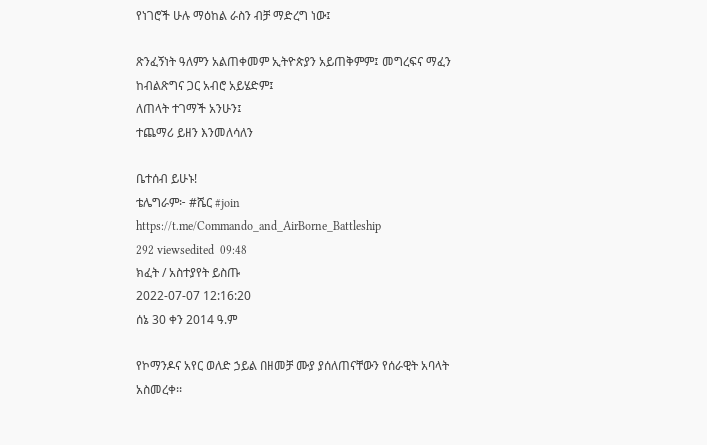የነገሮች ሁሉ ማዕከል ራስን ብቻ ማድረግ ነው፤

ጽንፈኝነት ዓለምን አልጠቀመም ኢትዮጵያን አይጠቅምም፤ መግረፍና ማፈን ከብልጽግና ጋር አብሮ አይሄድም፤
ለጠላት ተገማች አንሁን፤
ተጨማሪ ይዘን እንመለሳለን

ቤተሰብ ይሁኑ!
ቴሌግራም፦ #ሼር #join
https://t.me/Commando_and_AirBorne_Battleship
292 viewsedited  09:48
ክፈት / አስተያየት ይስጡ
2022-07-07 12:16:20
ሰኔ 30 ቀን 2014 ዓ.ም

የኮማንዶና አየር ወለድ ኃይል በዘመቻ ሙያ ያሰለጠናቸውን የሰራዊት አባላት አስመረቀ፡፡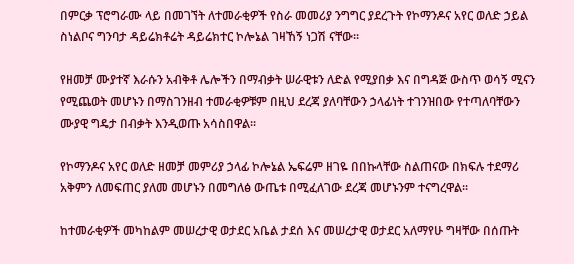በምርቃ ፕሮግራሙ ላይ በመገኘት ለተመራቂዎች የስራ መመሪያ ንግግር ያደረጉት የኮማንዶና አየር ወለድ ኃይል ስነልቦና ግንባታ ዳይሬክቶሬት ዳይሬክተር ኮሎኔል ገዛኸኝ ነጋሽ ናቸው፡፡

የዘመቻ ሙያተኛ እራሱን አብቅቶ ሌሎችን በማብቃት ሠራዊቱን ለድል የሚያበቃ እና በግዳጅ ውስጥ ወሳኝ ሚናን የሚጨወት መሆኑን በማስገንዘብ ተመራቂዎቹም በዚህ ደረጃ ያለባቸውን ኃላፊነት ተገንዝበው የተጣለባቸውን ሙያዊ ግዴታ በብቃት እንዲወጡ አሳስበዋል፡፡

የኮማንዶና አየር ወለድ ዘመቻ መምሪያ ኃላፊ ኮሎኔል ኤፍሬም ዘገዬ በበኩላቸው ስልጠናው በክፍሉ ተደማሪ አቅምን ለመፍጠር ያለመ መሆኑን በመግለፅ ውጤቱ በሚፈለገው ደረጃ መሆኑንም ተናግረዋል፡፡

ከተመራቂዎች መካከልም መሠረታዊ ወታደር አቤል ታደሰ እና መሠረታዊ ወታደር አለማየሁ ግዛቸው በሰጡት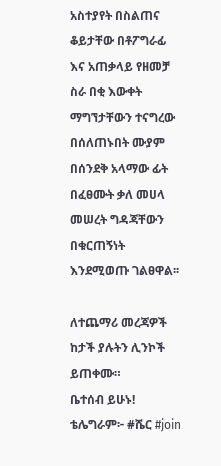አስተያየት በስልጠና ቆይታቸው በቶፖግራፊ እና አጠቃላይ የዘመቻ ስራ በቂ እውቀት ማግኘታቸውን ተናግረው በሰለጠኑበት ሙያም በሰንደቅ አላማው ፊት በፈፀሙት ቃለ መሀላ መሠረት ግዳጃቸውን በቁርጠኝነት እንደሚወጡ ገልፀዋል፡፡

ለተጨማሪ መረጃዎች ከታች ያሉትን ሊንኮች ይጠቀሙ።
ቤተሰብ ይሁኑ!
ቴሌግራም፦ #ሼር #join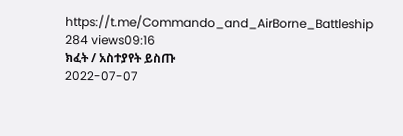https://t.me/Commando_and_AirBorne_Battleship
284 views09:16
ክፈት / አስተያየት ይስጡ
2022-07-07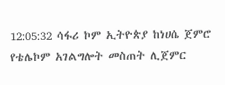12:05:32 ሳፋሪ ኮም ኢትዮጵያ ከነሀሴ ጀምሮ የቴሌኮም አገልግሎት መስጠት ሊጀምር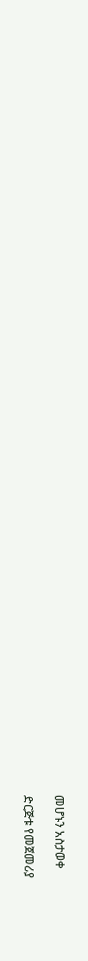መሆኑን አስታወቀ

ድርጅቱ የመጀመሪያ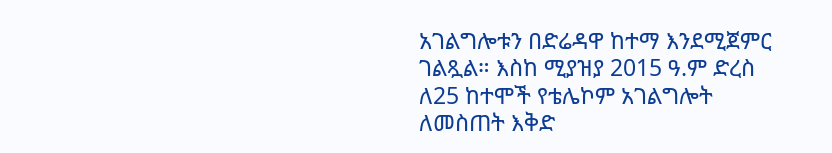አገልግሎቱን በድሬዳዋ ከተማ እንደሚጀምር ገልጿል። እስከ ሚያዝያ 2015 ዓ.ም ድረስ ለ25 ከተሞች የቴሌኮም አገልግሎት ለመስጠት እቅድ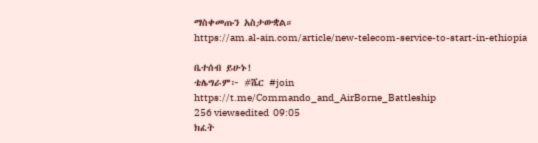ማስቀመጡን አስታውቋል።
https://am.al-ain.com/article/new-telecom-service-to-start-in-ethiopia

ቤተሰብ ይሁኑ!
ቴሌግራም፦ #ሼር #join
https://t.me/Commando_and_AirBorne_Battleship
256 viewsedited  09:05
ክፈት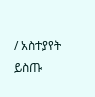/ አስተያየት ይስጡ